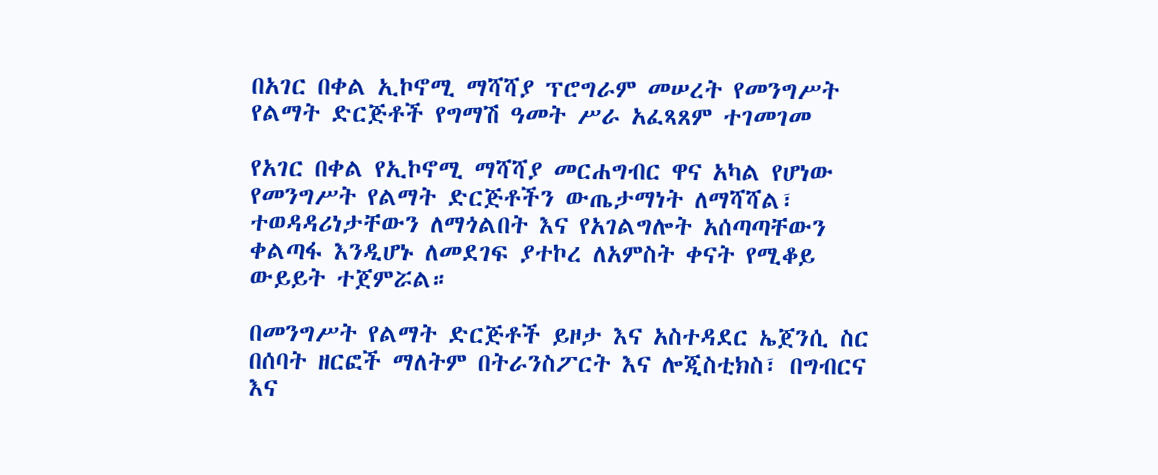በአገር በቀል ኢኮኖሚ ማሻሻያ ፕሮግራም መሠረት የመንግሥት የልማት ድርጅቶች የግማሽ ዓመት ሥራ አፈጻጸም ተገመገመ

የአገር በቀል የኢኮኖሚ ማሻሻያ መርሐግብር ዋና አካል የሆነው የመንግሥት የልማት ድርጅቶችን ውጤታማነት ለማሻሻል፣ ተወዳዳሪነታቸውን ለማጎልበት እና የአገልግሎት አሰጣጣቸውን ቀልጣፋ እንዲሆኑ ለመደገፍ ያተኮረ ለአምስት ቀናት የሚቆይ ውይይት ተጀምሯል።

በመንግሥት የልማት ድርጅቶች ይዞታ እና አስተዳደር ኤጀንሲ ስር በሰባት ዘርፎች ማለትም በትራንስፖርት እና ሎጂስቲክስ፣ በግብርና እና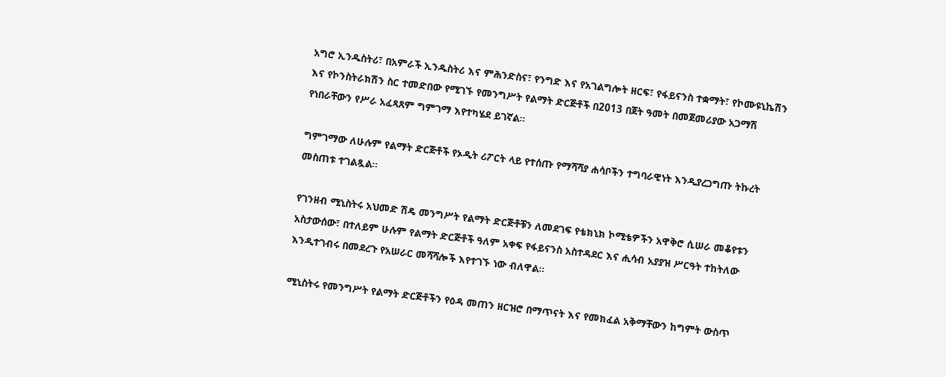አግሮ ኢንዱስትሪ፣ በአምራች ኢንዱስትሪ እና ምሕንድስና፣ የንግድ እና የአገልግሎት ዘርፍ፣ የፋይናንስ ተቋማት፣ የኮሙዩኒኬሽን እና የኮንስትራክሽን ስር ተመድበው የሚገኙ የመንግሥት የልማት ድርጅቶች በ2013 በጀት ዓመት በመጀመሪያው አጋማሽ የነበራቸውን የሥራ አፈጻጸም ግምገማ እየተካሄደ ይገኛል።

ግምገማው ለሁሉም የልማት ድርጅቶች የኦዲት ሪፖርት ላይ የተሰጡ የማሻሻያ ሐሳቦችን ተግባራዊነት እንዲያረጋግጡ ትኩረት መስጠቱ ተገልጿል።

የገንዘብ ሚኒስትሩ አህመድ ሽዴ መንግሥት የልማት ድርጅቶቹን ለመደገፍ የቴክኒክ ኮሚቴዎችን አዋቅሮ ሲሠራ መቆየቱን አስታውሰው፣ በተለይም ሁሉም የልማት ድርጅቶች ዓለም አቀፍ የፋይናንስ አስተዳደር እና ሒሳብ አያያዝ ሥርዓት ተከትለው እንዲተገብሩ በመደረጉ የአሠራር መሻሻሎች እየተገኙ ነው ብለዋል።

ሚኒስትሩ የመንግሥት የልማት ድርጅቶችን የዕዳ መጠን ዘርዝሮ በማጥናት እና የመክፈል አቅማቸውን ከግምት ውስጥ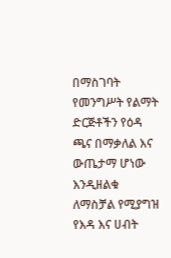በማስገባት የመንግሥት የልማት ድርጅቶችን የዕዳ ጫና በማቃለል እና ውጤታማ ሆነው እንዲዘልቁ ለማስቻል የሚያግዝ የእዳ እና ሀብት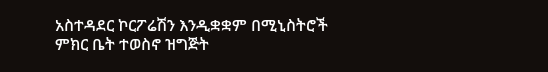አስተዳደር ኮርፖሬሽን እንዲቋቋም በሚኒስትሮች ምክር ቤት ተወስኖ ዝግጅት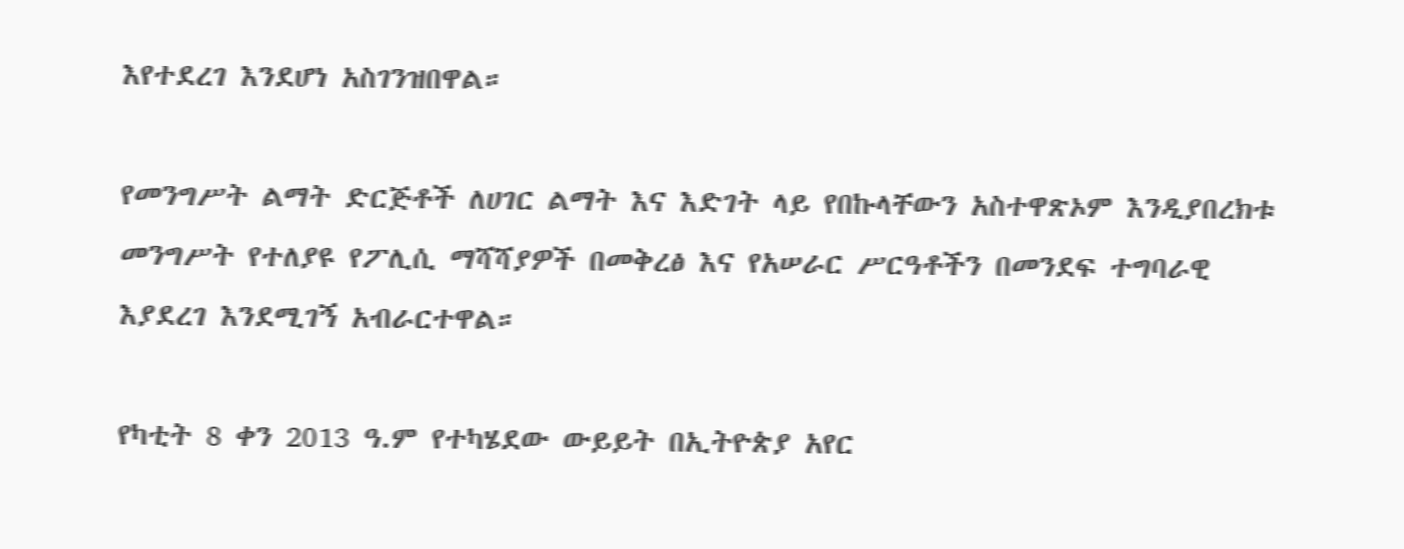እየተደረገ እንደሆነ አስገንዝበዋል።

የመንግሥት ልማት ድርጅቶች ለሀገር ልማት እና እድገት ላይ የበኩላቸውን አስተዋጽኦም እንዲያበረክቱ መንግሥት የተለያዩ የፖሊሲ ማሻሻያዎች በመቅረፅ እና የአሠራር ሥርዓቶችን በመንደፍ ተግባራዊ እያደረገ እንደሚገኝ አብራርተዋል።

የካቲት 8 ቀን 2013 ዓ.ም የተካሄደው ውይይት በኢትዮጵያ አየር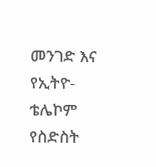መንገድ እና የኢትዮ-ቴሌኮም የስድስት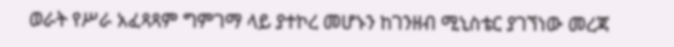ወራት የሥራ አፈጻጻም ግምገማ ላይ ያተኮረ መሆኑን ከገንዘብ ሚኒስቴር ያገኘነው መረጃ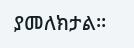ያመለክታል።